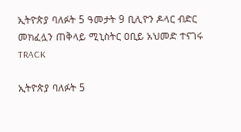ኢትዮጵያ ባለፉት 5 ዓመታት 9 ቢሊዮን ዶላር ብድር መክፈሏን ጠቅላይ ሚኒስትር ዐቢይ አህመድ ተናገሩ
TRACK

ኢትዮጵያ ባለፉት 5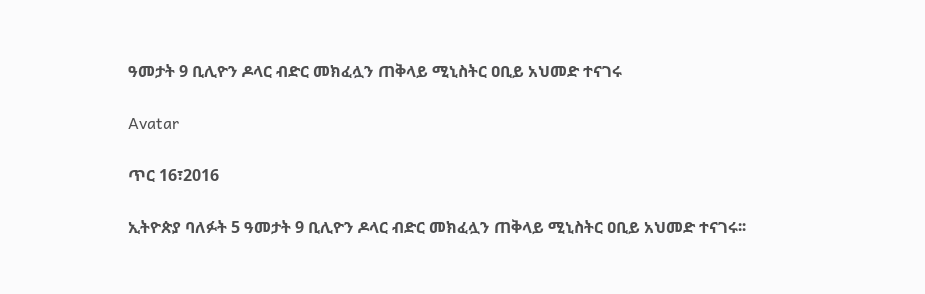ዓመታት 9 ቢሊዮን ዶላር ብድር መክፈሏን ጠቅላይ ሚኒስትር ዐቢይ አህመድ ተናገሩ

Avatar

ጥር 16፣2016

ኢትዮጵያ ባለፉት 5 ዓመታት 9 ቢሊዮን ዶላር ብድር መክፈሏን ጠቅላይ ሚኒስትር ዐቢይ አህመድ ተናገሩ፡፡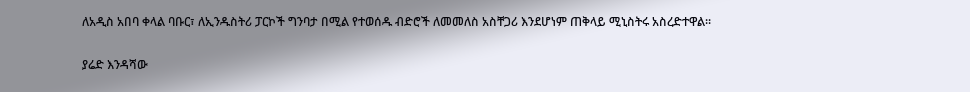ለአዲስ አበባ ቀላል ባቡር፣ ለኢንዱስትሪ ፓርኮች ግንባታ በሚል የተወሰዱ ብድሮች ለመመለስ አስቸጋሪ እንደሆነም ጠቅላይ ሚኒስትሩ አስረድተዋል፡፡

ያሬድ እንዳሻው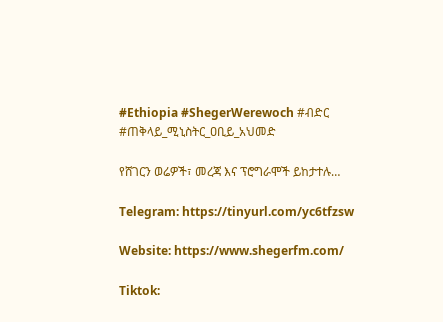#Ethiopia #ShegerWerewoch #ብድር #ጠቅላይ_ሚኒስትር_ዐቢይ_አህመድ

የሸገርን ወሬዎች፣ መረጃ እና ፕሮግራሞች ይከታተሉ…

Telegram: https://tinyurl.com/yc6tfzsw

Website: https://www.shegerfm.com/

Tiktok: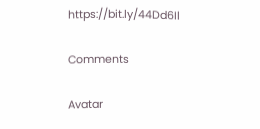https://bit.ly/44Dd6Il

Comments

Avatar